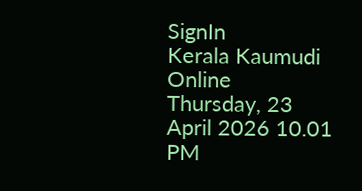SignIn
Kerala Kaumudi Online
Thursday, 23 April 2026 10.01 PM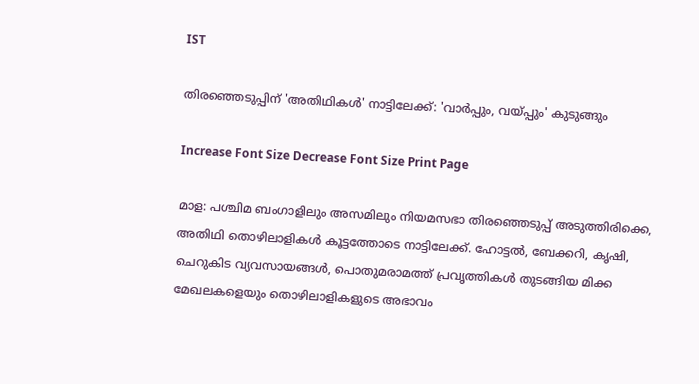IST

തിരഞ്ഞെടുപ്പിന് 'അതിഥികൾ' നാട്ടിലേക്ക്: 'വാർപ്പും, വയ്പ്പും' കുടുങ്ങും

Increase Font Size Decrease Font Size Print Page

മാള: പശ്ചിമ ബംഗാളിലും അസമിലും നിയമസഭാ തിരഞ്ഞെടുപ്പ് അടുത്തിരിക്കെ, അതിഥി തൊഴിലാളികൾ കൂട്ടത്തോടെ നാട്ടിലേക്ക്. ഹോട്ടൽ, ബേക്കറി, കൃഷി, ചെറുകിട വ്യവസായങ്ങൾ, പൊതുമരാമത്ത് പ്രവൃത്തികൾ തുടങ്ങിയ മിക്ക മേഖലകളെയും തൊഴിലാളികളുടെ അഭാവം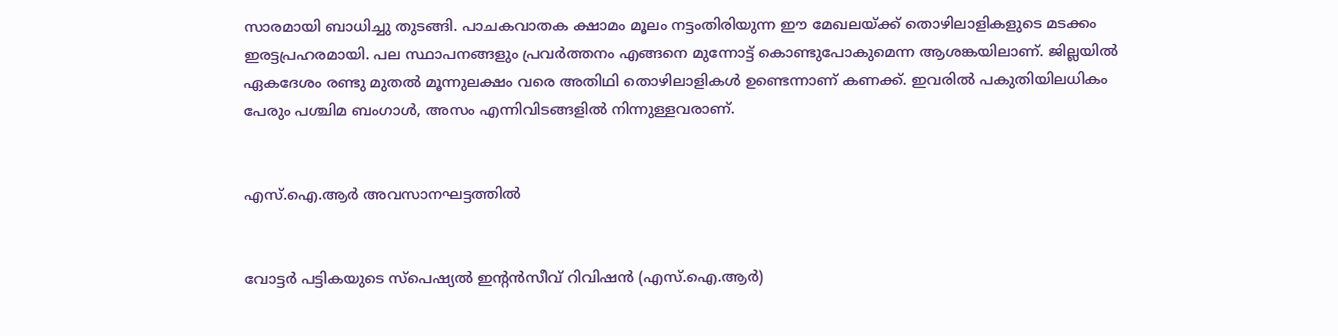സാരമായി ബാധിച്ചു തുടങ്ങി. പാചകവാതക ക്ഷാമം മൂലം നട്ടംതിരിയുന്ന ഈ മേഖലയ്ക്ക് തൊഴിലാളികളുടെ മടക്കം ഇരട്ടപ്രഹരമായി. പല സ്ഥാപനങ്ങളും പ്രവർത്തനം എങ്ങനെ മുന്നോട്ട് കൊണ്ടുപോകുമെന്ന ആശങ്കയിലാണ്. ജില്ലയിൽ ഏകദേശം രണ്ടു മുതൽ മൂന്നുലക്ഷം വരെ അതിഥി തൊഴിലാളികൾ ഉണ്ടെന്നാണ് കണക്ക്. ഇവരിൽ പകുതിയിലധികം പേരും പശ്ചിമ ബംഗാൾ, അസം എന്നിവിടങ്ങളിൽ നിന്നുള്ളവരാണ്.


എസ്.ഐ.ആർ അവസാനഘട്ടത്തിൽ


വോട്ടർ പട്ടികയുടെ സ്‌പെഷ്യൽ ഇന്റൻസീവ് റിവിഷൻ (എസ്.ഐ.ആർ)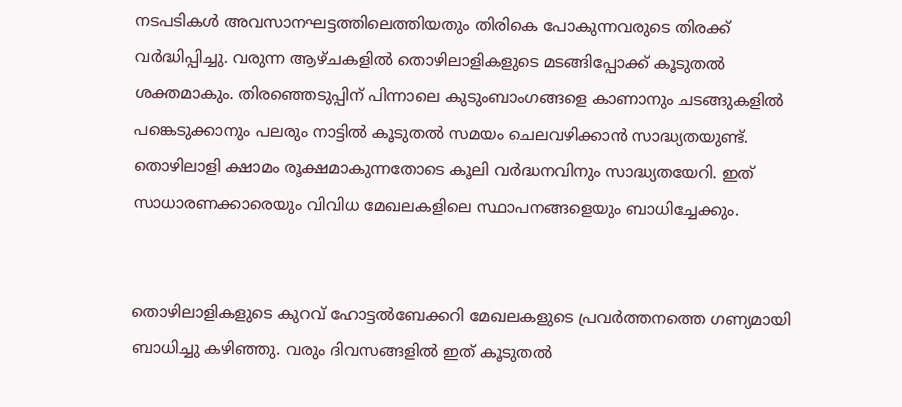നടപടികൾ അവസാനഘട്ടത്തിലെത്തിയതും തിരികെ പോകുന്നവരുടെ തിരക്ക് വർദ്ധിപ്പിച്ചു. വരുന്ന ആഴ്ചകളിൽ തൊഴിലാളികളുടെ മടങ്ങിപ്പോക്ക് കൂടുതൽ ശക്തമാകും. തിരഞ്ഞെടുപ്പിന് പിന്നാലെ കുടുംബാംഗങ്ങളെ കാണാനും ചടങ്ങുകളിൽ പങ്കെടുക്കാനും പലരും നാട്ടിൽ കൂടുതൽ സമയം ചെലവഴിക്കാൻ സാദ്ധ്യതയുണ്ട്. തൊഴിലാളി ക്ഷാമം രൂക്ഷമാകുന്നതോടെ കൂലി വർദ്ധനവിനും സാദ്ധ്യതയേറി. ഇത് സാധാരണക്കാരെയും വിവിധ മേഖലകളിലെ സ്ഥാപനങ്ങളെയും ബാധിച്ചേക്കും.


തൊഴിലാളികളുടെ കുറവ് ഹോട്ടൽബേക്കറി മേഖലകളുടെ പ്രവർത്തനത്തെ ഗണ്യമായി ബാധിച്ചു കഴിഞ്ഞു. വരും ദിവസങ്ങളിൽ ഇത് കൂടുതൽ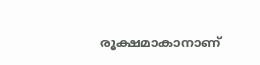രൂക്ഷമാകാനാണ്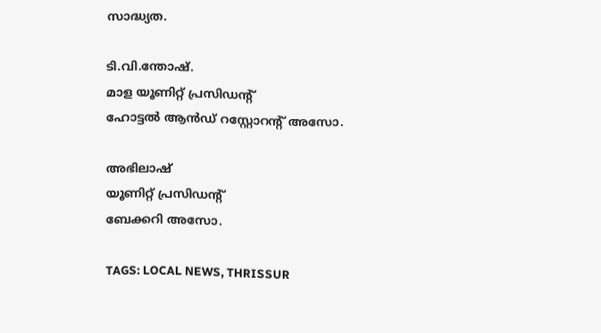സാദ്ധ്യത.

ടി.വി.ന്തോഷ്.
മാള യൂണിറ്റ് പ്രസിഡന്റ്
ഹോട്ടൽ ആൻഡ് റസ്റ്റോറന്റ് അസോ.

അഭിലാഷ്
യൂണിറ്റ് പ്രസിഡന്റ്
ബേക്കറി അസോ.

TAGS: LOCAL NEWS, THRISSUR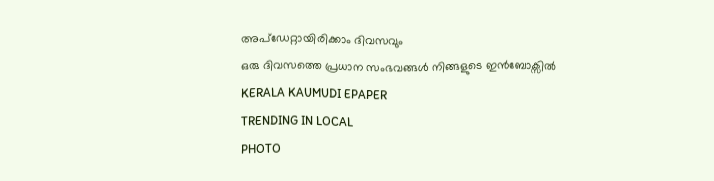അപ്ഡേറ്റായിരിക്കാം ദിവസവും
ഒരു ദിവസത്തെ പ്രധാന സംഭവങ്ങൾ നിങ്ങളുടെ ഇൻബോക്സിൽ
KERALA KAUMUDI EPAPER
TRENDING IN LOCAL
PHOTO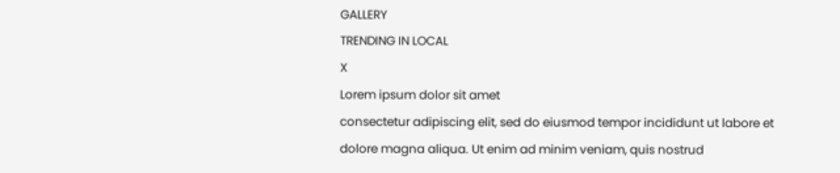GALLERY
TRENDING IN LOCAL
X
Lorem ipsum dolor sit amet
consectetur adipiscing elit, sed do eiusmod tempor incididunt ut labore et dolore magna aliqua. Ut enim ad minim veniam, quis nostrud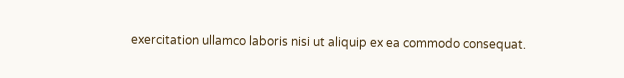exercitation ullamco laboris nisi ut aliquip ex ea commodo consequat.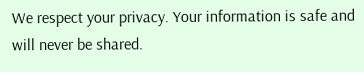We respect your privacy. Your information is safe and will never be shared.